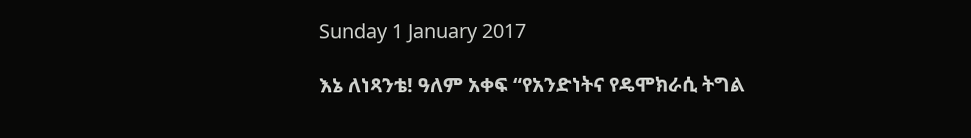Sunday 1 January 2017

እኔ ለነጻንቴ! ዓለም አቀፍ “የአንድነትና የዴሞክራሲ ትግል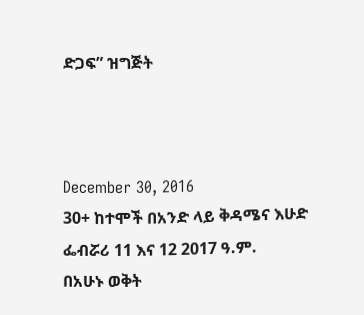ድጋፍ” ዝግጅት



December 30, 2016
30+ ከተሞች በአንድ ላይ ቅዳሜና እሁድ ፌብሯሪ 11 እና 12 2017 ዓ.ም.
በአሁኑ ወቅት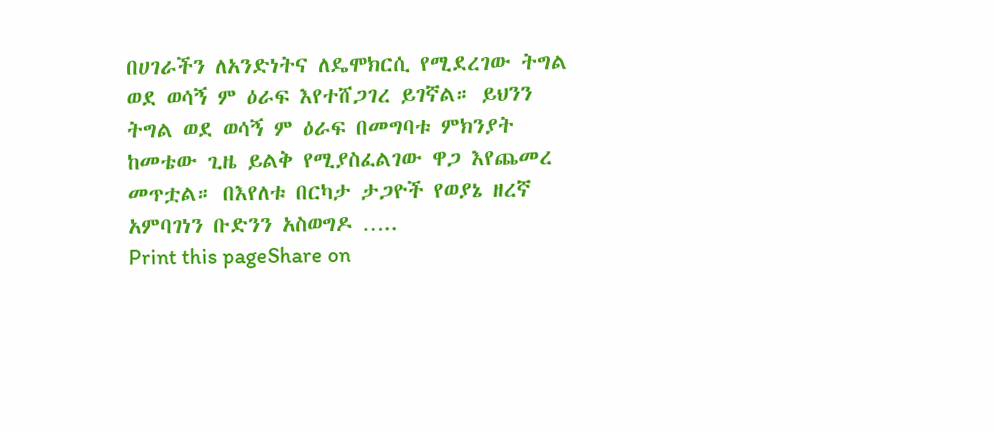በሀገራችን ለአንድነትና ለዴሞክርሲ የሚደረገው ትግል ወደ ወሳኝ ም ዕራፍ እየተሸጋገረ ይገኛል። ይህንን ትግል ወደ ወሳኝ ም ዕራፍ በመግባቱ ምክንያት ከመቴው ጊዜ ይልቅ የሚያስፈልገው ዋጋ እየጨመረ መጥቷል። በእየለቱ በርካታ ታጋዮች የወያኔ ዘረኛ አምባገነን ቡድንን አስወግዶ …..
Print this pageShare on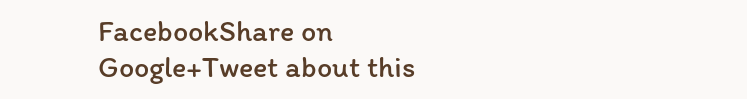FacebookShare on Google+Tweet about this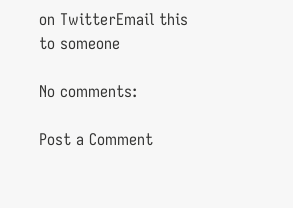on TwitterEmail this to someone

No comments:

Post a Comment